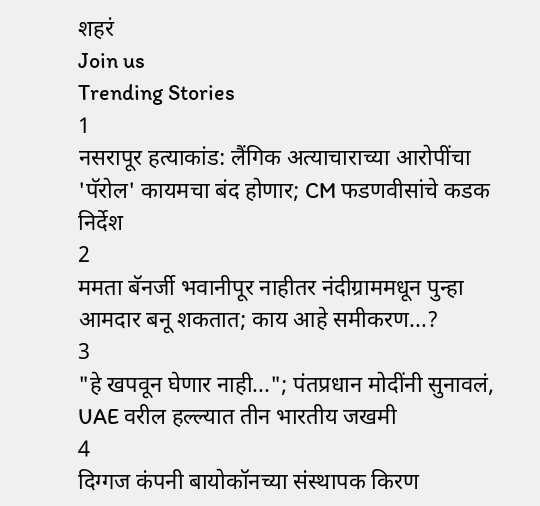शहरं
Join us
Trending Stories
1
नसरापूर हत्याकांड: लैंगिक अत्याचाराच्या आरोपींचा 'पॅरोल' कायमचा बंद होणार; CM फडणवीसांचे कडक निर्देश
2
ममता बॅनर्जी भवानीपूर नाहीतर नंदीग्राममधून पुन्हा आमदार बनू शकतात; काय आहे समीकरण...?
3
"हे खपवून घेणार नाही..."; पंतप्रधान मोदींनी सुनावलं, UAE वरील हल्ल्यात तीन भारतीय जखमी
4
दिग्गज कंपनी बायोकॉनच्या संस्थापक किरण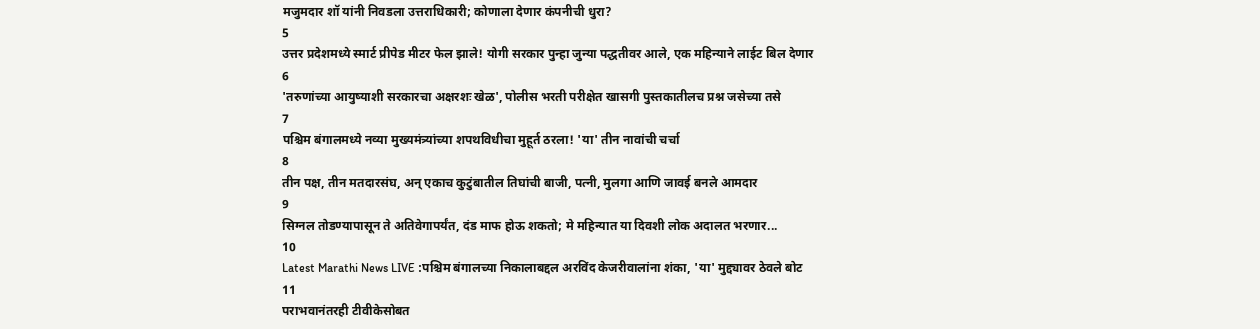मजुमदार शॉ यांनी निवडला उत्तराधिकारी; कोणाला देणार कंपनीची धुरा?
5
उत्तर प्रदेशमध्ये स्मार्ट प्रीपेड मीटर फेल झाले! योगी सरकार पुन्हा जुन्या पद्धतीवर आले, एक महिन्याने लाईट बिल देणार
6
'तरुणांच्या आयुष्याशी सरकारचा अक्षरशः खेळ', पोलीस भरती परीक्षेत खासगी पुस्तकातीलच प्रश्न जसेच्या तसे
7
पश्चिम बंगालमध्ये नव्या मुख्यमंत्र्यांच्या शपथविधीचा मुहूर्त ठरला! 'या' तीन नावांची चर्चा
8
तीन पक्ष, तीन मतदारसंघ, अन् एकाच कुटुंबातील तिघांची बाजी, पत्नी, मुलगा आणि जावई बनले आमदार
9
सिग्नल तोडण्यापासून ते अतिवेगापर्यंत, दंड माफ होऊ शकतो; मे महिन्यात या दिवशी लोक अदालत भरणार...
10
Latest Marathi News LIVE :पश्चिम बंगालच्या निकालाबद्दल अरविंद केजरीवालांना शंका, 'या' मुद्द्यावर ठेवले बोट
11
पराभवानंतरही टीवीकेसोबत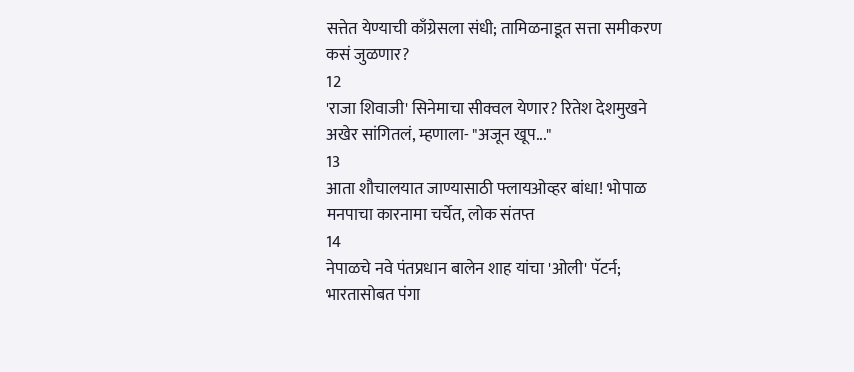सत्तेत येण्याची काँग्रेसला संधी; तामिळनाडूत सत्ता समीकरण कसं जुळणार?
12
'राजा शिवाजी' सिनेमाचा सीक्वल येणार? रितेश देशमुखने अखेर सांगितलं, म्हणाला- "अजून खूप..."
13
आता शौचालयात जाण्यासाठी फ्लायओव्हर बांधा! भोपाळ मनपाचा कारनामा चर्चेत, लोक संतप्त
14
नेपाळचे नवे पंतप्रधान बालेन शाह यांचा 'ओली' पॅटर्न; भारतासोबत पंगा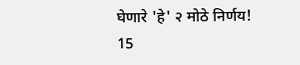घेणारे 'हे' २ मोठे निर्णय!
15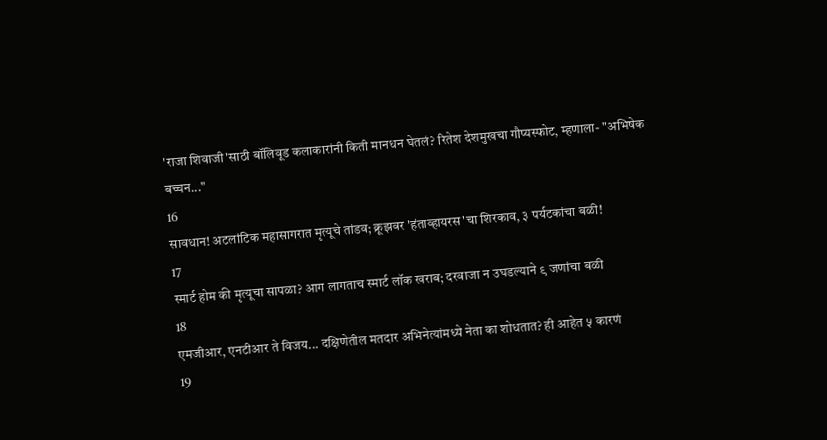'राजा शिवाजी'साठी बॉलिवूड कलाकारांनी किती मानधन घेतलं? रितेश देशमुखचा गौप्यस्फोट, म्हणाला- "अभिषेक बच्चन..."
16
सावधान! अटलांटिक महासागरात मृत्यूचे तांडव; क्रूझवर 'हंताव्हायरस'चा शिरकाव, ३ पर्यटकांचा बळी!
17
स्मार्ट होम की मृत्यूचा सापळा? आग लागताच स्मार्ट लॉक खराब; दरवाजा न उघडल्याने ९ जणांचा बळी
18
एमजीआर, एनटीआर ते विजय... दक्षिणेतील मतदार अभिनेत्यांमध्ये नेता का शोधतात? ही आहेत ५ कारणं
19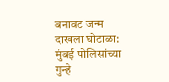बनावट जन्म दाखला घोटाळा: मुंबई पोलिसांच्या गुन्हे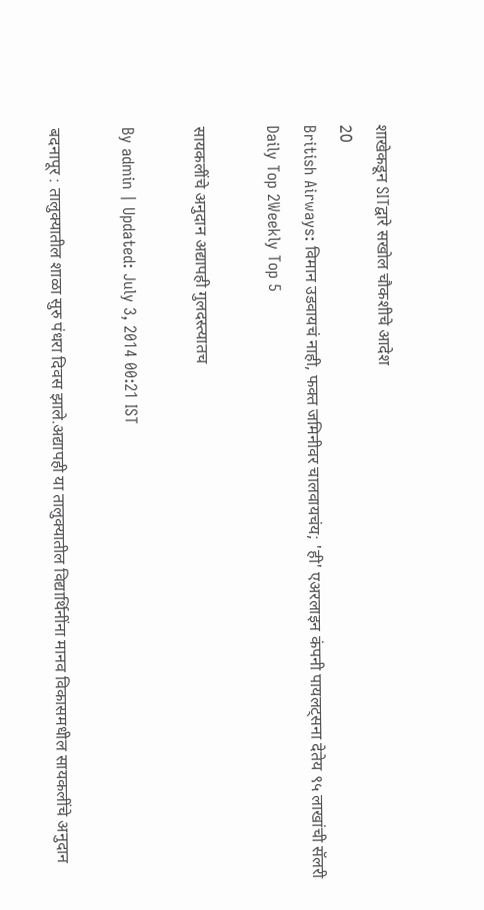शाखेकडून SITद्वारे सखोल चौकशीचे आदेश
20
British Airways: विमान उडवायचं नाही, फक्त जमिनीवर चालवायचंय; 'ही' एअरलाइन कंपनी पायलट्सना देतेय ९५ लाखांची सॅलरी
Daily Top 2Weekly Top 5

सायकलींचे अनुदान अद्यापही गुलदस्त्यातच

By admin | Updated: July 3, 2014 00:21 IST

बदनापूर : तालुक्यातील शाळा सुरु पंधरा दिवस झाले.अद्यापही या तालुक्यातील विद्यार्थिनींना मानव विकासमधील सायकलींचे अनुदान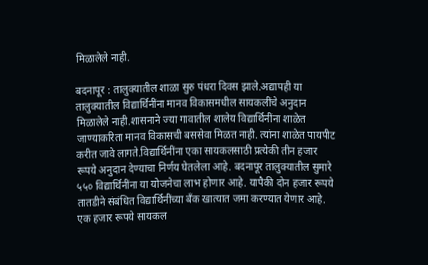मिळालेले नाही.

बदनापूर : तालुक्यातील शाळा सुरु पंधरा दिवस झाले.अद्यापही या तालुक्यातील विद्यार्थिनींना मानव विकासमधील सायकलींचे अनुदान मिळालेले नाही.शासनाने ज्या गावातील शालेय विद्यार्थिनींना शाळेत जाण्याकरिता मानव विकासची बससेवा मिळत नाही. त्यांना शाळेत पायपीट करीत जावे लागते.विद्यार्थिनींना एका सायकलसाठी प्रत्येकी तीन हजार रूपये अनुदान देण्याचा निर्णय घेतलेला आहे. बदनापूर तालुक्यातील सुमारे ५५० विद्यार्थिनींना या योजनेचा लाभ होणार आहे. यापैकी दोन हजार रूपये तातडीने संबंधित विद्यार्थिनींच्या बँक खात्यात जमा करण्यात येणार आहे. एक हजार रूपये सायकल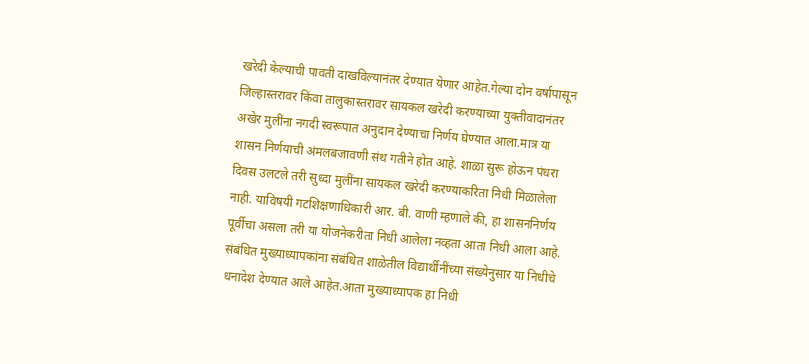खरेदी केल्याची पावती दाखविल्यानंतर देण्यात येणार आहेत.गेल्या दोन वर्षापासून जिल्हास्तरावर किंवा तालुकास्तरावर सायकल खरेदी करण्याच्या युक्तीवादानंतर अखेर मुलींना नगदी स्वरूपात अनुदान देण्याचा निर्णय घेण्यात आला.मात्र या शासन निर्णयाची अंमलबजावणी संथ गतीने होत आहे. शाळा सुरू होऊन पंधरा दिवस उलटले तरी सुध्दा मुलींना सायकल खरेदी करण्याकरिता निधी मिळालेला नाही. याविषयी गटशिक्षणाधिकारी आर. बी. वाणी म्हणाले की, हा शासननिर्णय पूर्वीचा असला तरी या योजनेकरीता निधी आलेला नव्हता आता निधी आला आहे. संबंधित मुख्याध्यापकांना संबंधित शाळेतील विद्यार्थीनींच्या संख्येनुसार या निधीचे धनादेश देण्यात आले आहेत.आता मुख्याध्यापक हा निधी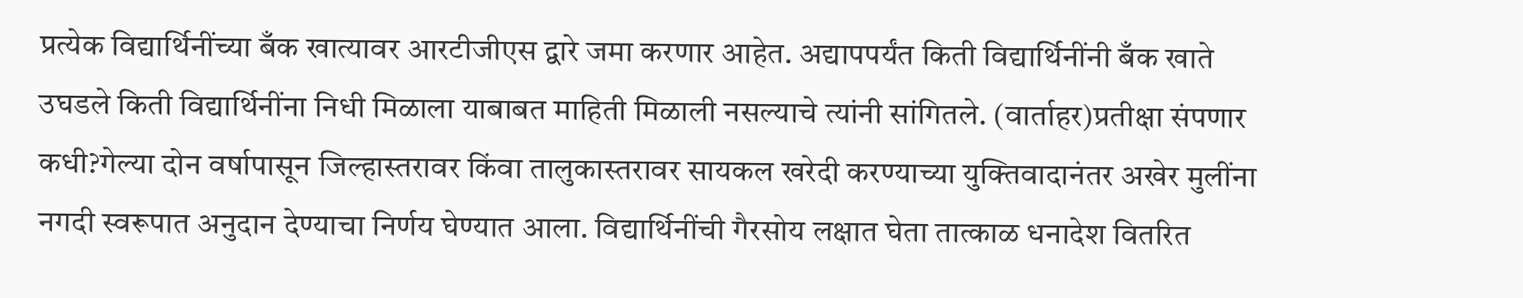प्रत्येक विद्यार्थिनींच्या बँक खात्यावर आरटीजीएस द्वारे जमा करणार आहेत. अद्यापपर्यंत किती विद्यार्थिनींनी बँक खाते उघडले किती विद्यार्थिनींना निधी मिळाला याबाबत माहिती मिळाली नसल्याचे त्यांनी सांगितले. (वार्ताहर)प्रतीक्षा संपणार कधी?गेल्या दोन वर्षापासून जिल्हास्तरावर किंवा तालुकास्तरावर सायकल खरेदी करण्याच्या युक्तिवादानंतर अखेर मुलींना नगदी स्वरूपात अनुदान देण्याचा निर्णय घेण्यात आला. विद्यार्थिनींची गैरसोय लक्षात घेता तात्काळ धनादेश वितरित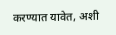करण्यात यावेत, अशी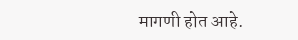मागणी होत आहे.